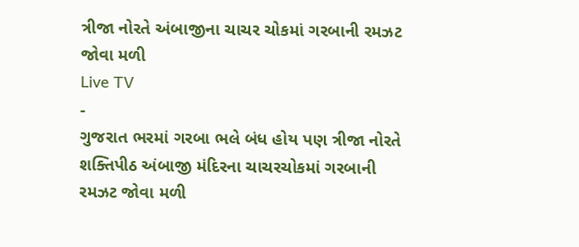ત્રીજા નોરતે અંબાજીના ચાચર ચોકમાં ગરબાની રમઝટ જોવા મળી
Live TV
-
ગુજરાત ભરમાં ગરબા ભલે બંધ હોય પણ ત્રીજા નોરતે શક્તિપીઠ અંબાજી મંદિરના ચાચરચોકમાં ગરબાની રમઝટ જોવા મળી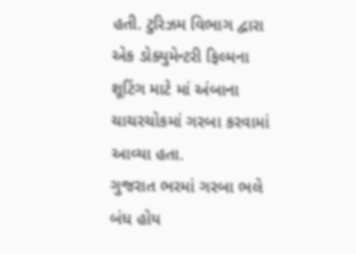હતી. ટુરિઝમ વિભાગ દ્વારા એક ડોક્યુમેન્ટરી ફિલ્મના શૂટિંગ માટે માં અંબાના ચાચરચોકમાં ગરબા કરવામાં આવ્યા હતા.
ગુજરાત ભરમાં ગરબા ભલે બંધ હોય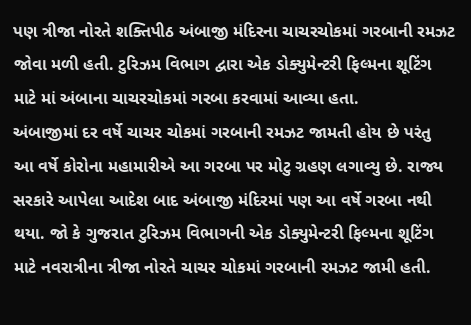પણ ત્રીજા નોરતે શક્તિપીઠ અંબાજી મંદિરના ચાચરચોકમાં ગરબાની રમઝટ જોવા મળી હતી. ટુરિઝમ વિભાગ દ્વારા એક ડોક્યુમેન્ટરી ફિલ્મના શૂટિંગ માટે માં અંબાના ચાચરચોકમાં ગરબા કરવામાં આવ્યા હતા.
અંબાજીમાં દર વર્ષે ચાચર ચોકમાં ગરબાની રમઝટ જામતી હોય છે પરંતુ આ વર્ષે કોરોના મહામારીએ આ ગરબા પર મોટુ ગ્રહણ લગાવ્યુ છે. રાજ્ય સરકારે આપેલા આદેશ બાદ અંબાજી મંદિરમાં પણ આ વર્ષે ગરબા નથી થયા. જો કે ગુજરાત ટુરિઝમ વિભાગની એક ડોક્યુમેન્ટરી ફિલ્મના શૂટિંગ માટે નવરાત્રીના ત્રીજા નોરતે ચાચર ચોકમાં ગરબાની રમઝટ જામી હતી.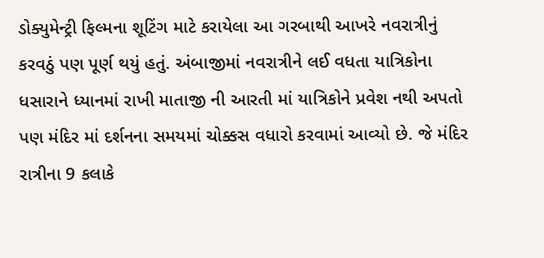ડોક્યુમેન્ટ્રી ફિલ્મના શૂટિંગ માટે કરાયેલા આ ગરબાથી આખરે નવરાત્રીનું કરવઠું પણ પૂર્ણ થયું હતું. અંબાજીમાં નવરાત્રીને લઈ વધતા યાત્રિકોના ધસારાને ધ્યાનમાં રાખી માતાજી ની આરતી માં યાત્રિકોને પ્રવેશ નથી અપતો પણ મંદિર માં દર્શનના સમયમાં ચોક્કસ વધારો કરવામાં આવ્યો છે. જે મંદિર રાત્રીના 9 કલાકે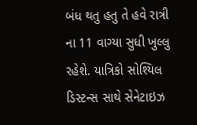બંધ થતુ હતુ તે હવે રાત્રી ના 11 વાગ્યા સુધી ખુલ્લુ રહેશે. યાત્રિકો સોશ્યિલ ડિસ્ટન્સ સાથે સેનેટાઇઝ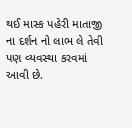થઈ માસ્ક પહેરી માતાજી ના દર્શન નો લાભ લે તેવી પણ વ્યવસ્થા કરવમાં આવી છે.